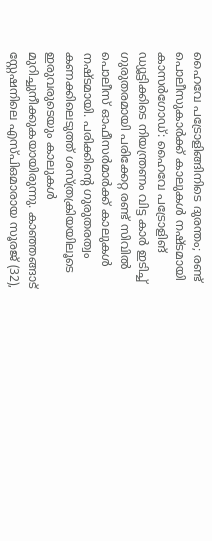ഹൈവേ പട്രോളിങ്ങിനിടെ ദുരന്തം; രണ്ട് പൊലീസുകാർക്ക് കാലുകൾ നഷ്ടമായി
കാസർഗോഡ്: ഹൈവേ പട്രോളിങ് ഡ്യൂട്ടിക്കിടെ നിയന്ത്രണം വിട്ട കാർ ഇടിച്ച് ഗുരുതരമായി പരിക്കേറ്റ രണ്ട് സിവിൽ പൊലീസ് ഓഫീസർമാർക്ക് കാലുകൾ നഷ്ടമായി. പരിക്കിന്റെ ഗുരുതരത്വം കണക്കിലെടുത്ത് ശസ്ത്രക്രിയയിലൂടെ ഇരുവരുടെയും കാലുകൾ മുറിച്ചുനീക്കുകയായിരുന്നു. കാഞ്ഞങ്ങാട് സ്റ്റേഷനിലെ എസ്പിഒമാരായ സൂരജ് (32),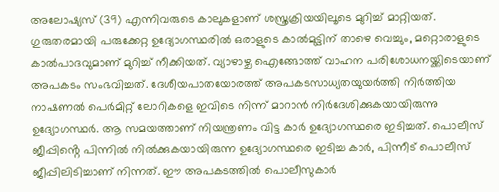അലോഷ്യസ് (39) എന്നിവരുടെ കാലുകളാണ് ശസ്ത്രക്രിയയിലൂടെ മുറിച്ച് മാറ്റിയത്. ഗുരുതരമായി പരുക്കേറ്റ ഉദ്യോഗസ്ഥരിൽ ഒരാളുടെ കാൽമുട്ടിന് താഴെ വെച്ചും, മറ്റൊരാളുടെ കാൽപാദവുമാണ് മുറിച്ച് നീക്കിയത്. വ്യാഴാഴ്ച ഐങ്ങോത്ത് വാഹന പരിശോധനയ്ക്കിടെയാണ് അപകടം സംഭവിച്ചത്. ദേശീയപാതയോരത്ത് അപകടസാധ്യതയുയർത്തി നിർത്തിയ നാഷണൽ പെർമിറ്റ് ലോറികളെ ഇവിടെ നിന്ന് മാറാൻ നിർദേശിക്കുകയായിരുന്നു ഉദ്യോഗസ്ഥർ. ആ സമയത്താണ് നിയന്ത്രണം വിട്ട കാർ ഉദ്യോഗസ്ഥരെ ഇടിച്ചത്. പൊലീസ് ജീപ്പിൻ്റെ പിന്നിൽ നിൽക്കുകയായിരുന്ന ഉദ്യോഗസ്ഥരെ ഇടിച്ച കാർ, പിന്നീട് പൊലീസ് ജീപ്പിലിടിച്ചാണ് നിന്നത്. ഈ അപകടത്തിൽ പൊലീസുകാർ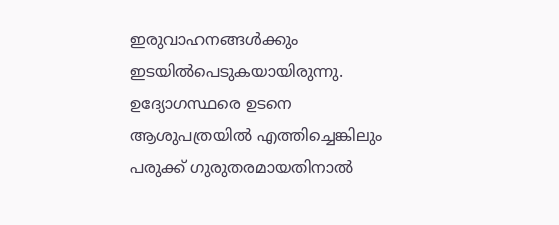ഇരുവാഹനങ്ങൾക്കും ഇടയിൽപെടുകയായിരുന്നു. ഉദ്യോഗസ്ഥരെ ഉടനെ ആശുപത്രയിൽ എത്തിച്ചെങ്കിലും പരുക്ക് ഗുരുതരമായതിനാൽ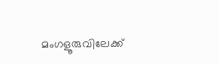മംഗളൂരുവിലേക്ക്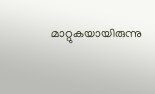മാറ്റുകയായിരുന്നു